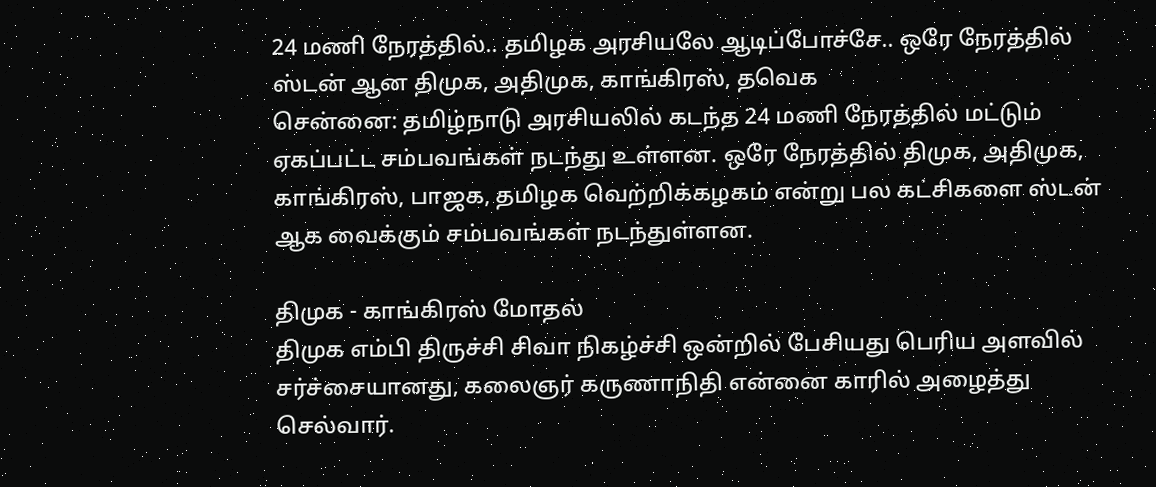24 மணி நேரத்தில்.. தமிழக அரசியலே ஆடிப்போச்சே.. ஒரே நேரத்தில் ஸ்டன் ஆன திமுக, அதிமுக, காங்கிரஸ், தவெக
சென்னை: தமிழ்நாடு அரசியலில் கடந்த 24 மணி நேரத்தில் மட்டும் ஏகப்பட்ட சம்பவங்கள் நடந்து உள்ளன. ஒரே நேரத்தில் திமுக, அதிமுக, காங்கிரஸ், பாஜக, தமிழக வெற்றிக்கழகம் என்று பல கட்சிகளை ஸ்டன் ஆக வைக்கும் சம்பவங்கள் நடந்துள்ளன.

திமுக - காங்கிரஸ் மோதல்
திமுக எம்பி திருச்சி சிவா நிகழ்ச்சி ஒன்றில் பேசியது பெரிய அளவில் சர்ச்சையானது, கலைஞர் கருணாநிதி என்னை காரில் அழைத்து செல்வார்.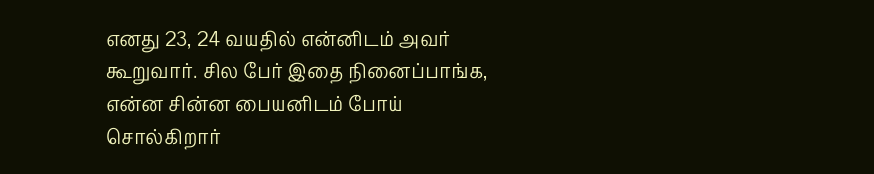எனது 23, 24 வயதில் என்னிடம் அவர் கூறுவார். சில பேர் இதை நினைப்பாங்க, என்ன சின்ன பையனிடம் போய் சொல்கிறார்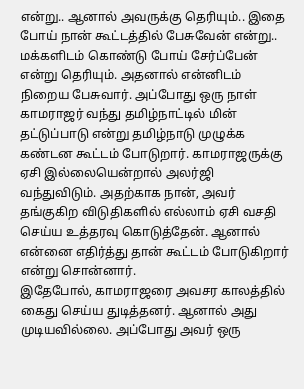என்று.. ஆனால் அவருக்கு தெரியும்.. இதை போய் நான் கூட்டத்தில் பேசுவேன் என்று.. மக்களிடம் கொண்டு போய் சேர்ப்பேன் என்று தெரியும். அதனால் என்னிடம் நிறைய பேசுவார். அப்போது ஒரு நாள் காமராஜர் வந்து தமிழ்நாட்டில் மின் தட்டுப்பாடு என்று தமிழ்நாடு முழுக்க கண்டன கூட்டம் போடுறார். காமராஜருக்கு ஏசி இல்லையென்றால் அலர்ஜி வந்துவிடும். அதற்காக நான், அவர் தங்குகிற விடுதிகளில் எல்லாம் ஏசி வசதி செய்ய உத்தரவு கொடுத்தேன். ஆனால் என்னை எதிர்த்து தான் கூட்டம் போடுகிறார் என்று சொன்னார்.
இதேபோல், காமராஜரை அவசர காலத்தில் கைது செய்ய துடித்தனர். ஆனால் அது முடியவில்லை. அப்போது அவர் ஒரு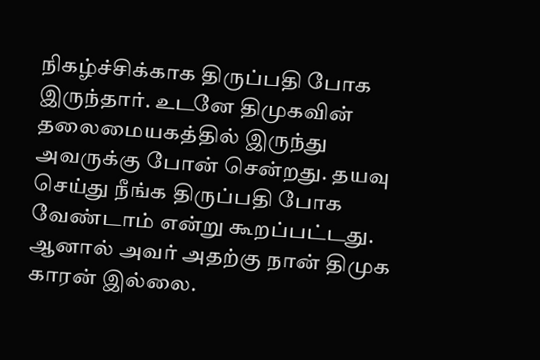நிகழ்ச்சிக்காக திருப்பதி போக இருந்தார். உடனே திமுகவின் தலைமையகத்தில் இருந்து அவருக்கு போன் சென்றது. தயவு செய்து நீங்க திருப்பதி போக வேண்டாம் என்று கூறப்பட்டது. ஆனால் அவர் அதற்கு நான் திமுக காரன் இல்லை.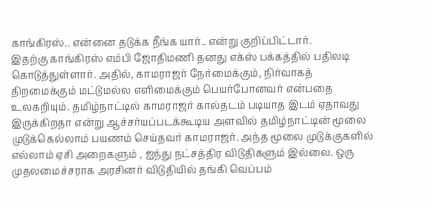காங்கிரஸ்.. என்னை தடுக்க நீங்க யார்.. என்று குறிப்பிட்டார்.
இதற்கு காங்கிரஸ் எம்பி ஜோதிமணி தனது எக்ஸ் பக்கத்தில் பதிலடி கொடுத்துள்ளார். அதில், காமராஜர் நேர்மைக்கும், நிர்வாகத் திறமைக்கும் மட்டுமல்ல எளிமைக்கும் பெயர்போனவர் என்பதை உலகறியும். தமிழ்நாட்டில் காமராஜர் கால்தடம் படியாத இடம் ஏதாவது இருக்கிறதா என்று ஆச்சர்யப்படக்கூடிய அளவில் தமிழ்நாட்டின் மூலை முடுக்கெல்லாம் பயணம் செய்தவர் காமராஜர். அந்த மூலை முடுக்குகளில் எல்லாம் ஏசி அறைகளும் , ஐந்து நட்சத்திர விடுதிகளும் இல்லை. ஒரு முதலமைச்சராக அரசினர் விடுதியில் தங்கி வெப்பம்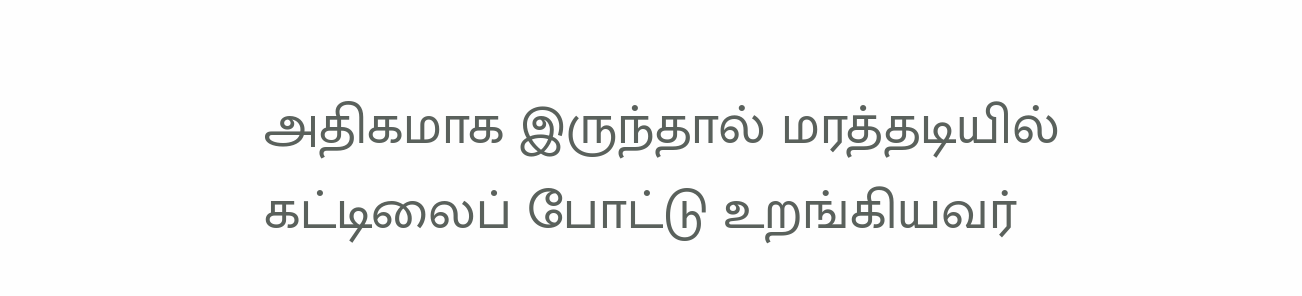அதிகமாக இருந்தால் மரத்தடியில் கட்டிலைப் போட்டு உறங்கியவர்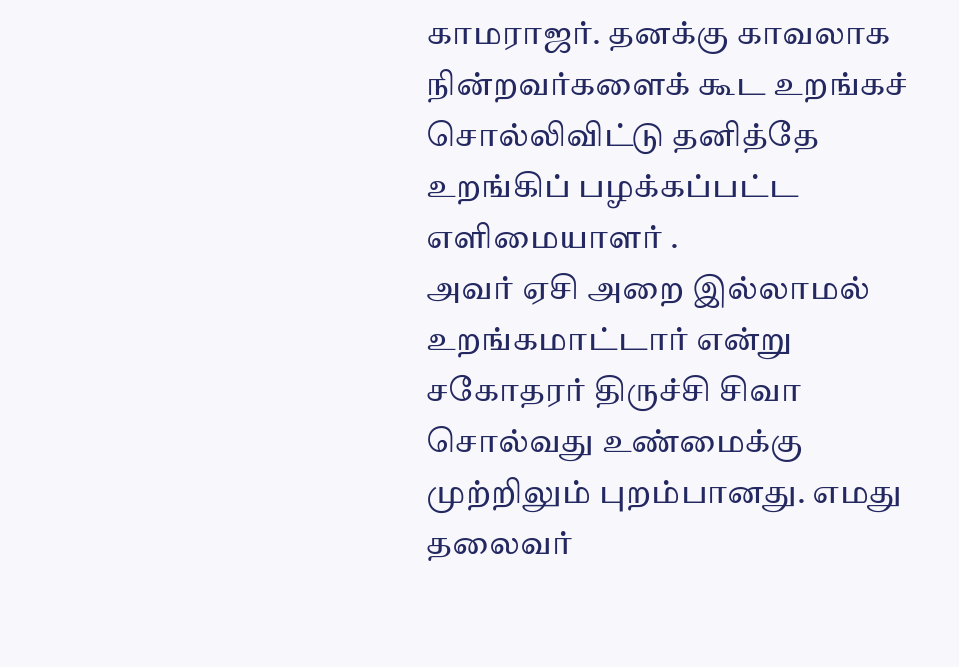காமராஜர். தனக்கு காவலாக நின்றவர்களைக் கூட உறங்கச் சொல்லிவிட்டு தனித்தே உறங்கிப் பழக்கப்பட்ட எளிமையாளர் .
அவர் ஏசி அறை இல்லாமல் உறங்கமாட்டார் என்று சகோதரர் திருச்சி சிவா சொல்வது உண்மைக்கு முற்றிலும் புறம்பானது. எமது தலைவர்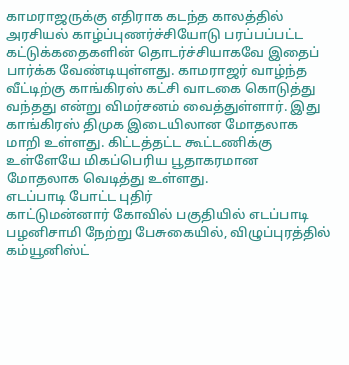காமராஜருக்கு எதிராக கடந்த காலத்தில் அரசியல் காழ்ப்புணர்ச்சியோடு பரப்பப்பட்ட கட்டுக்கதைகளின் தொடர்ச்சியாகவே இதைப் பார்க்க வேண்டியுள்ளது. காமராஜர் வாழ்ந்த வீட்டிற்கு காங்கிரஸ் கட்சி வாடகை கொடுத்து வந்தது என்று விமர்சனம் வைத்துள்ளார். இது காங்கிரஸ் திமுக இடையிலான மோதலாக மாறி உள்ளது. கிட்டத்தட்ட கூட்டணிக்கு உள்ளேயே மிகப்பெரிய பூதாகரமான மோதலாக வெடித்து உள்ளது.
எடப்பாடி போட்ட புதிர்
காட்டுமன்னார் கோவில் பகுதியில் எடப்பாடி பழனிசாமி நேற்று பேசுகையில், விழுப்புரத்தில் கம்யூனிஸ்ட்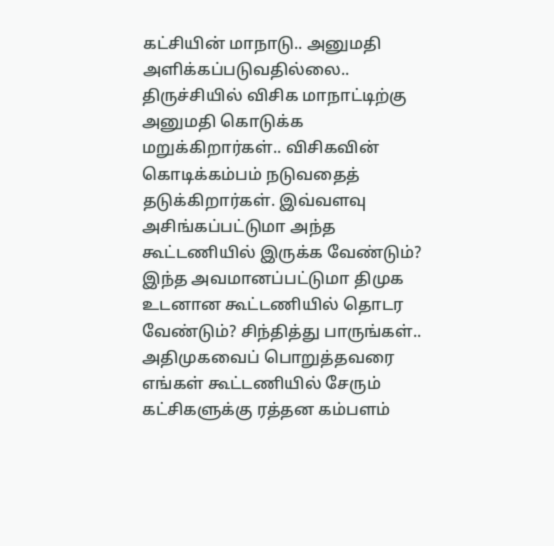கட்சியின் மாநாடு.. அனுமதி அளிக்கப்படுவதில்லை.. திருச்சியில் விசிக மாநாட்டிற்கு அனுமதி கொடுக்க மறுக்கிறார்கள்.. விசிகவின் கொடிக்கம்பம் நடுவதைத் தடுக்கிறார்கள். இவ்வளவு அசிங்கப்பட்டுமா அந்த கூட்டணியில் இருக்க வேண்டும்?
இந்த அவமானப்பட்டுமா திமுக உடனான கூட்டணியில் தொடர வேண்டும்? சிந்தித்து பாருங்கள்.. அதிமுகவைப் பொறுத்தவரை எங்கள் கூட்டணியில் சேரும் கட்சிகளுக்கு ரத்தன கம்பளம்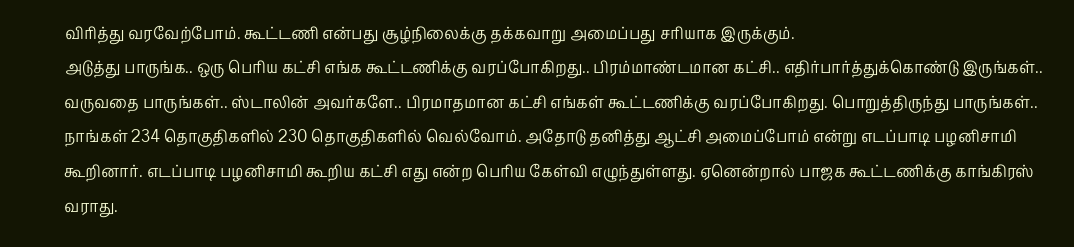விரித்து வரவேற்போம். கூட்டணி என்பது சூழ்நிலைக்கு தக்கவாறு அமைப்பது சரியாக இருக்கும்.
அடுத்து பாருங்க.. ஒரு பெரிய கட்சி எங்க கூட்டணிக்கு வரப்போகிறது.. பிரம்மாண்டமான கட்சி.. எதிர்பார்த்துக்கொண்டு இருங்கள்.. வருவதை பாருங்கள்.. ஸ்டாலின் அவர்களே.. பிரமாதமான கட்சி எங்கள் கூட்டணிக்கு வரப்போகிறது. பொறுத்திருந்து பாருங்கள்.. நாங்கள் 234 தொகுதிகளில் 230 தொகுதிகளில் வெல்வோம். அதோடு தனித்து ஆட்சி அமைப்போம் என்று எடப்பாடி பழனிசாமி கூறினார். எடப்பாடி பழனிசாமி கூறிய கட்சி எது என்ற பெரிய கேள்வி எழுந்துள்ளது. ஏனென்றால் பாஜக கூட்டணிக்கு காங்கிரஸ் வராது.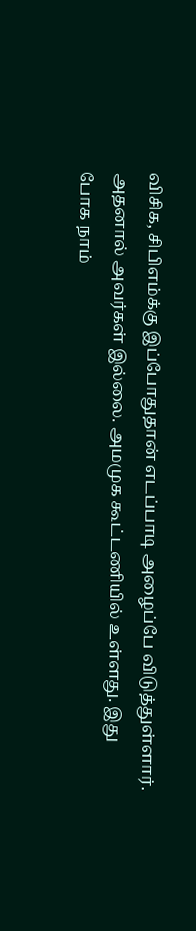விசிக, சிபிஎம்க்கு இப்போதுதான் எடப்பாடி அழைப்பே விடுத்துள்ளார். அதனால் அவர்கள் இல்லை. அமமுக கூட்டணியில் உள்ளது. இது போக நாம்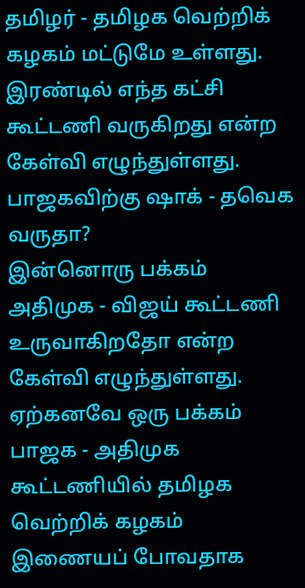தமிழர் - தமிழக வெற்றிக் கழகம் மட்டுமே உள்ளது. இரண்டில் எந்த கட்சி கூட்டணி வருகிறது என்ற கேள்வி எழுந்துள்ளது.
பாஜகவிற்கு ஷாக் - தவெக வருதா?
இன்னொரு பக்கம் அதிமுக - விஜய் கூட்டணி உருவாகிறதோ என்ற கேள்வி எழுந்துள்ளது. ஏற்கனவே ஒரு பக்கம் பாஜக - அதிமுக கூட்டணியில் தமிழக வெற்றிக் கழகம் இணையப் போவதாக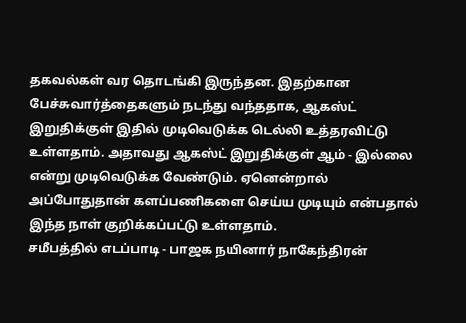தகவல்கள் வர தொடங்கி இருந்தன. இதற்கான பேச்சுவார்த்தைகளும் நடந்து வந்ததாக, ஆகஸ்ட் இறுதிக்குள் இதில் முடிவெடுக்க டெல்லி உத்தரவிட்டு உள்ளதாம். அதாவது ஆகஸ்ட் இறுதிக்குள் ஆம் - இல்லை என்று முடிவெடுக்க வேண்டும். ஏனென்றால் அப்போதுதான் களப்பணிகளை செய்ய முடியும் என்பதால் இந்த நாள் குறிக்கப்பட்டு உள்ளதாம்.
சமீபத்தில் எடப்பாடி - பாஜக நயினார் நாகேந்திரன்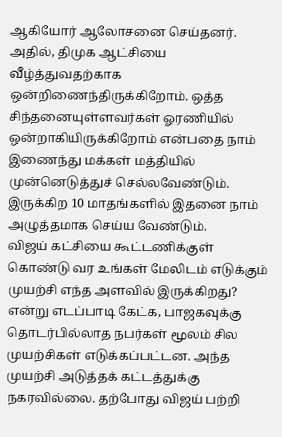ஆகியோர் ஆலோசனை செய்தனர். அதில், திமுக ஆட்சியை வீழ்த்துவதற்காக ஒன்றிணைந்திருக்கிறோம். ஒத்த சிந்தனையுள்ளவர்கள் ஓரணியில் ஒன்றாகியிருக்கிறோம் என்பதை நாம் இணைந்து மக்கள் மத்தியில் முன்னெடுத்துச் செல்லவேண்டும். இருக்கிற 10 மாதங்களில் இதனை நாம் அழுத்தமாக செய்ய வேண்டும்.
விஜய் கட்சியை கூட்டணிக்குள் கொண்டு வர உங்கள் மேலிடம் எடுக்கும் முயற்சி எந்த அளவில் இருக்கிறது? என்று எடப்பாடி கேட்க, பாஜகவுக்கு தொடர்பில்லாத நபர்கள் மூலம் சில முயற்சிகள் எடுக்கப்பட்டன. அந்த முயற்சி அடுத்தக் கட்டத்துக்கு நகரவில்லை. தற்போது விஜய் பற்றி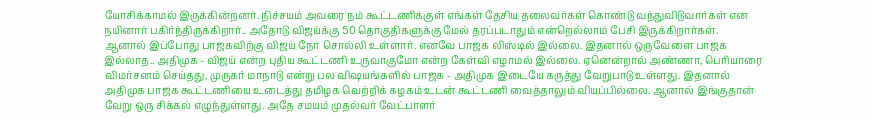யோசிக்காமல் இருக்கின்றனர். நிச்சயம் அவரை நம் கூட்டணிக்குள் எங்கள் தேசிய தலைவர்கள் கொண்டு வந்துவிடுவார்கள் என நயினார் பகிர்ந்திருக்கிறார்.. அதோடு விஜய்க்கு 50 தொகுதிகளுக்கு மேல் தரப்படாதும் என்றெல்லாம் பேசி இருக்கிறார்கள்.
ஆனால் இப்போது பாஜகவிற்கு விஜய் நோ சொல்லி உள்ளார். எனவே பாஜக லிஸ்டில் இல்லை. இதனால் ஒருவேளை பாஜக இல்லாத.. அதிமுக - விஜய் என்ற புதிய கூட்டணி உருவாகுமோ என்ற கேள்வி எழாமல் இல்லை. ஏனென்றால் அண்ணா, பெரியாரை விமர்சனம் செய்தது, முருகர் மாநாடு என்று பல விஷயங்களில் பாஜக - அதிமுக இடையே கருத்து வேறுபாடு உள்ளது. இதனால் அதிமுக பாஜக கூட்டணியை உடைத்து தமிழக வெற்றிக் கழகம் உடன் கூட்டணி வைத்தாலும் வியப்பில்லை. ஆனால் இங்குதான் வேறு ஒரு சிக்கல் எழுந்துள்ளது. அதே சமயம் முதல்வர் வேட்பாளர்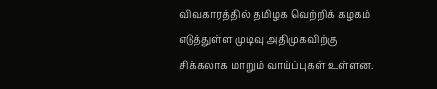விவகாரத்தில் தமிழக வெற்றிக் கழகம் எடுத்துள்ள முடிவு அதிமுகவிற்கு சிக்கலாக மாறும் வாய்ப்புகள் உள்ளன.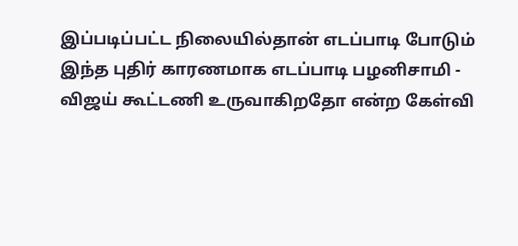இப்படிப்பட்ட நிலையில்தான் எடப்பாடி போடும் இந்த புதிர் காரணமாக எடப்பாடி பழனிசாமி - விஜய் கூட்டணி உருவாகிறதோ என்ற கேள்வி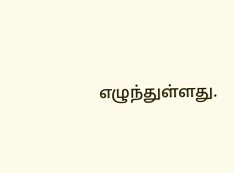எழுந்துள்ளது.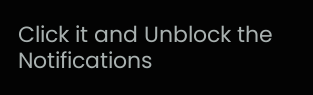Click it and Unblock the Notifications